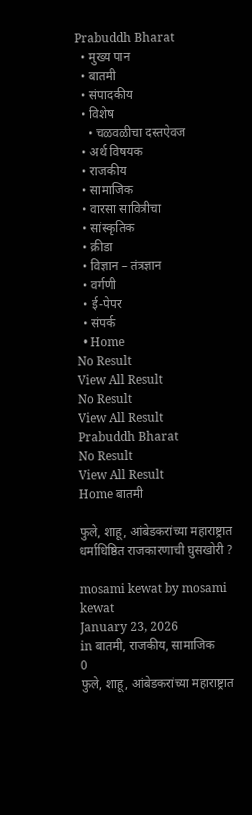Prabuddh Bharat
  • मुख्य पान
  • बातमी
  • संपादकीय
  • विशेष
    • चळवळीचा दस्तऐवज
  • अर्थ विषयक
  • राजकीय
  • सामाजिक
  • वारसा सावित्रीचा
  • सांस्कृतिक
  • क्रीडा
  • विज्ञान – तंत्रज्ञान
  • वर्गणी
  • ई-पेपर
  • संपर्क
  • Home
No Result
View All Result
No Result
View All Result
Prabuddh Bharat
No Result
View All Result
Home बातमी

फुले, शाहू, आंबेडकरांच्या महाराष्ट्रात धर्माधिष्ठित राजकारणाची घुसखोरी ?

mosami kewat by mosami kewat
January 23, 2026
in बातमी, राजकीय, सामाजिक
0
फुले, शाहू, आंबेडकरांच्या महाराष्ट्रात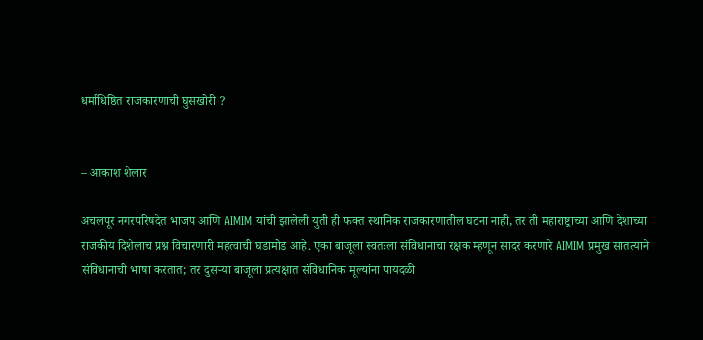धर्माधिष्ठित राजकारणाची घुसखोरी ?


– आकाश शेलार

अचलपूर नगरपरिषदेत भाजप आणि AIMIM यांची झालेली युती ही फक्त स्थानिक राजकारणातील घटना नाही, तर ती महाराष्ट्राच्या आणि देशाच्या राजकीय दिशेलाच प्रश्न विचारणारी महत्वाची घडामोड आहे. एका बाजूला स्वतःला संविधानाचा रक्षक म्हणून सादर करणारे AIMIM प्रमुख सातत्याने संविधानाची भाषा करतात; तर दुसऱ्या बाजूला प्रत्यक्षात संविधानिक मूल्यांना पायदळी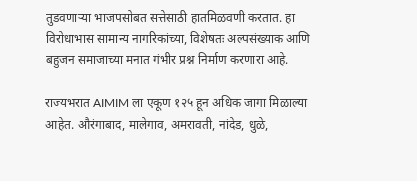तुडवणाऱ्या भाजपसोबत सत्तेसाठी हातमिळवणी करतात. हा विरोधाभास सामान्य नागरिकांच्या, विशेषतः अल्पसंख्याक आणि बहुजन समाजाच्या मनात गंभीर प्रश्न निर्माण करणारा आहे.

राज्यभरात AIMIM ला एकूण १२५ हून अधिक जागा मिळाल्या आहेत. औरंगाबाद, मालेगाव, अमरावती, नांदेड, धुळे,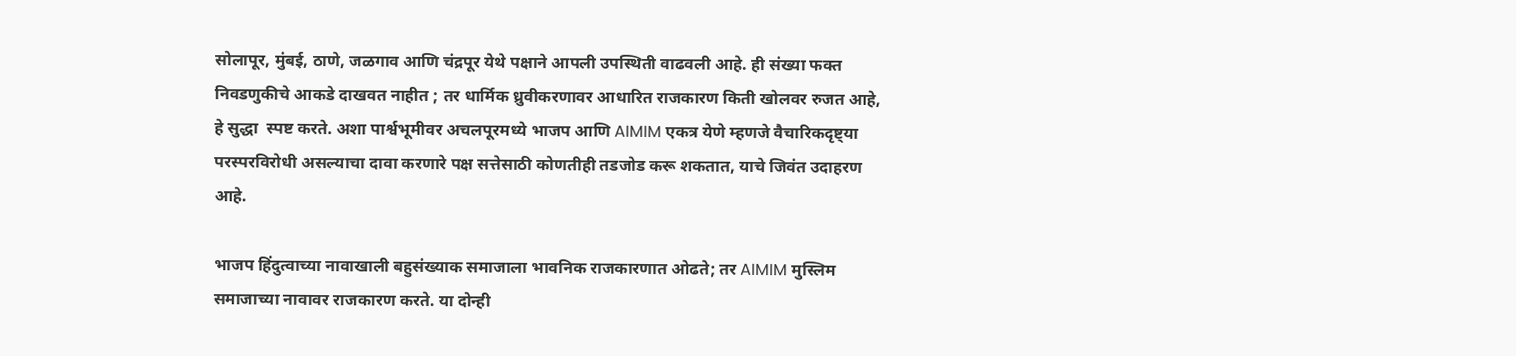सोलापूर, मुंबई, ठाणे, जळगाव आणि चंद्रपूर येथे पक्षाने आपली उपस्थिती वाढवली आहे. ही संख्या फक्त निवडणुकीचे आकडे दाखवत नाहीत ; तर धार्मिक ध्रुवीकरणावर आधारित राजकारण किती खोलवर रुजत आहे, हे सुद्धा  स्पष्ट करते. अशा पार्श्वभूमीवर अचलपूरमध्ये भाजप आणि AIMIM एकत्र येणे म्हणजे वैचारिकदृष्ट्या परस्परविरोधी असल्याचा दावा करणारे पक्ष सत्तेसाठी कोणतीही तडजोड करू शकतात, याचे जिवंत उदाहरण आहे.

भाजप हिंदुत्वाच्या नावाखाली बहुसंख्याक समाजाला भावनिक राजकारणात ओढते; तर AIMIM मुस्लिम समाजाच्या नावावर राजकारण करते. या दोन्ही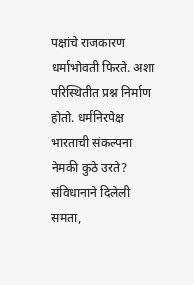पक्षांचे राजकारण धर्माभोवती फिरते. अशा परिस्थितीत प्रश्न निर्माण होतो. धर्मनिरपेक्ष भारताची संकल्पना नेमकी कुठे उरते? संविधानाने दिलेली समता,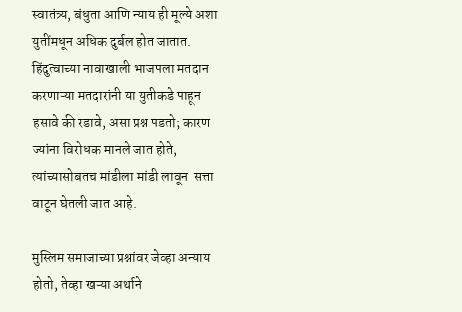स्वातंत्र्य, बंधुता आणि न्याय ही मूल्ये अशा युतींमधून अधिक दुर्बल होत जातात. हिंदुत्वाच्या नावाखाली भाजपला मतदान करणाऱ्या मतदारांनी या युतीकडे पाहून हसावे की रडावे, असा प्रश्न पडतो; कारण ज्यांना विरोधक मानले जात होते, त्यांच्यासोबतच मांडीला मांडी लावून  सत्ता वाटून घेतली जात आहे.

मुस्लिम समाजाच्या प्रश्नांवर जेव्हा अन्याय होतो, तेव्हा खऱ्या अर्थाने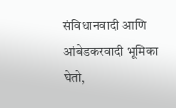संविधानवादी आणि आंबेडकरवादी भूमिका घेतो,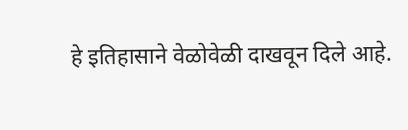हे इतिहासाने वेळोवेळी दाखवून दिले आहे.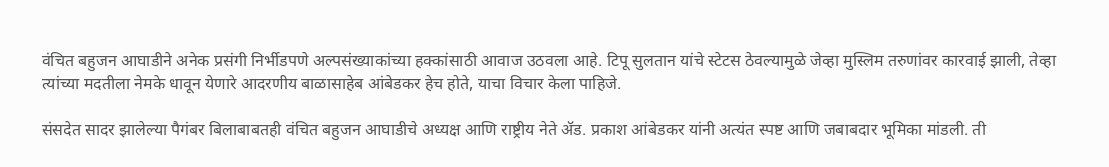वंचित बहुजन आघाडीने अनेक प्रसंगी निर्भीडपणे अल्पसंख्याकांच्या हक्कांसाठी आवाज उठवला आहे. टिपू सुलतान यांचे स्टेटस ठेवल्यामुळे जेव्हा मुस्लिम तरुणांवर कारवाई झाली, तेव्हा त्यांच्या मदतीला नेमके धावून येणारे आदरणीय बाळासाहेब आंबेडकर हेच होते, याचा विचार केला पाहिजे.

संसदेत सादर झालेल्या पैगंबर बिलाबाबतही वंचित बहुजन आघाडीचे अध्यक्ष आणि राष्ट्रीय नेते ॲड. प्रकाश आंबेडकर यांनी अत्यंत स्पष्ट आणि जबाबदार भूमिका मांडली. ती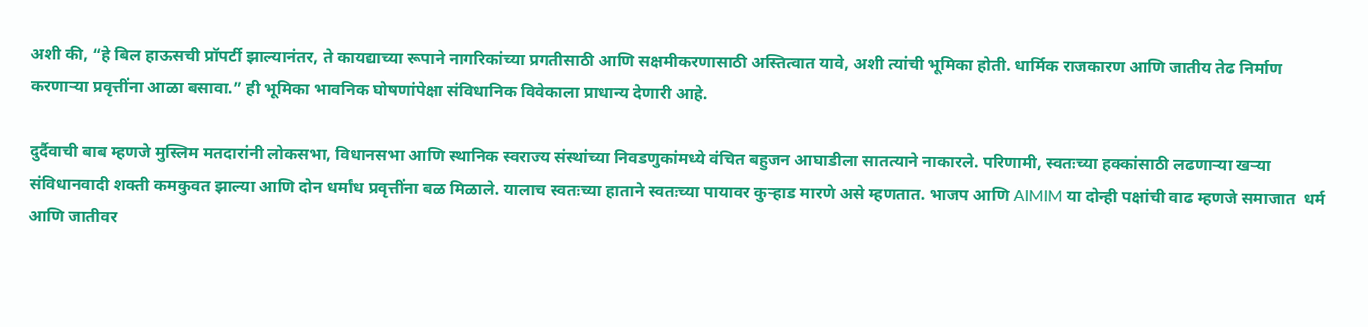अशी की, “हे बिल हाऊसची प्रॉपर्टी झाल्यानंतर, ते कायद्याच्या रूपाने नागरिकांच्या प्रगतीसाठी आणि सक्षमीकरणासाठी अस्तित्वात यावे, अशी त्यांची भूमिका होती. धार्मिक राजकारण आणि जातीय तेढ निर्माण करणाऱ्या प्रवृत्तींना आळा बसावा.” ही भूमिका भावनिक घोषणांपेक्षा संविधानिक विवेकाला प्राधान्य देणारी आहे.

दुर्दैवाची बाब म्हणजे मुस्लिम मतदारांनी लोकसभा, विधानसभा आणि स्थानिक स्वराज्य संस्थांच्या निवडणुकांमध्ये वंचित बहुजन आघाडीला सातत्याने नाकारले. परिणामी, स्वतःच्या हक्कांसाठी लढणाऱ्या खऱ्या संविधानवादी शक्ती कमकुवत झाल्या आणि दोन धर्मांध प्रवृत्तींना बळ मिळाले. यालाच स्वतःच्या हाताने स्वतःच्या पायावर कुऱ्हाड मारणे असे म्हणतात. भाजप आणि AIMIM या दोन्ही पक्षांची वाढ म्हणजे समाजात  धर्म आणि जातीवर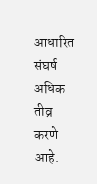आधारित संघर्ष अधिक तीव्र करणे आहे.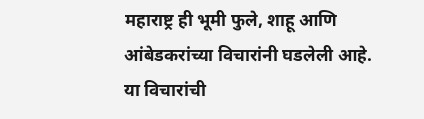महाराष्ट्र ही भूमी फुले, शाहू आणि आंबेडकरांच्या विचारांनी घडलेली आहे. या विचारांची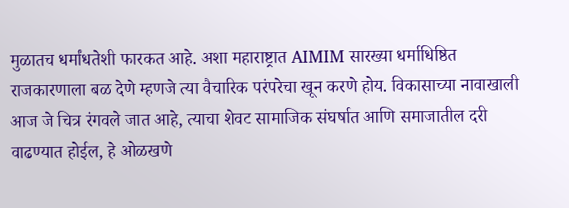मुळातच धर्मांधतेशी फारकत आहे. अशा महाराष्ट्रात AIMIM सारख्या धर्माधिष्ठित राजकारणाला बळ देणे म्हणजे त्या वैचारिक परंपरेचा खून करणे होय. विकासाच्या नावाखाली आज जे चित्र रंगवले जात आहे, त्याचा शेवट सामाजिक संघर्षात आणि समाजातील दरी वाढण्यात होईल, हे ओळखणे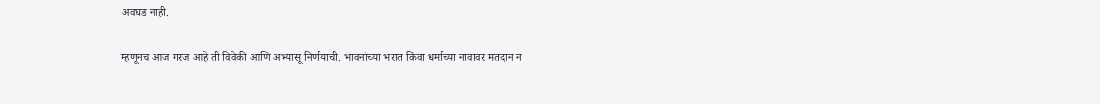अवघड नाही.

म्हणूनच आज गरज आहे ती विवेकी आणि अभ्यासू निर्णयाची. भावनांच्या भरात किंवा धर्माच्या नावावर मतदान न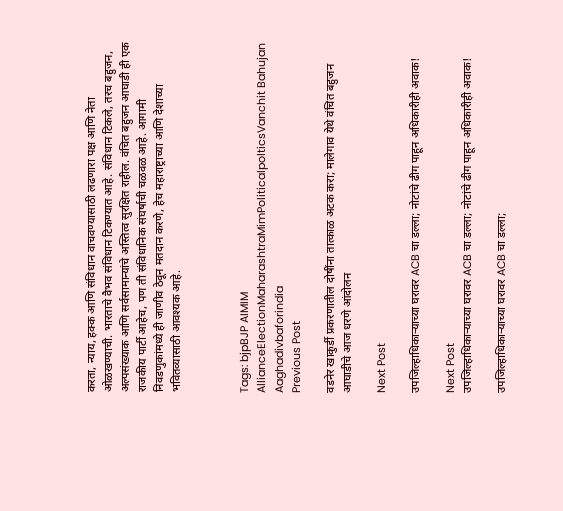करता, न्याय, हक्क आणि संविधान वाचवण्यासाठी लढणारा पक्ष आणि नेता ओळखण्याची. भारताचे वैभव संविधान टिकण्यात आहे. संविधान टिकले, तरच बहुजन, अल्पसंख्याक आणि सर्वसामान्यांचे अस्तित्व सुरक्षित राहील. वंचित बहुजन आघाडी ही एक राजकीय पार्टी आहेच, पण ती संविधानिक संघर्षाची चळवळ आहे. आगामी निवडणुकांमध्ये ही जाणीव ठेवून मतदान करणे, हेच महाराष्ट्राच्या आणि देशाच्या भवितव्यासाठी आवश्यक आहे.



Tags: bjpBJP AIMIM AllianceElectionMaharashtraMimPoliticalpolticsVanchit Bahujan Aaghadivbaforindia
Previous Post

वडनेर खाकुर्डी प्रकरणातील दोषींना तात्काळ अटक करा; मालेगाव येथे वंचित बहुजन आघाडीचे आज धरणे आंदोलन

Next Post

उपजिल्हाधिकाऱ्याच्या घरावर ACB चा डल्ला; नोटांचे ढीग पाहून अधिकारीही अवाक!

Next Post
उपजिल्हाधिकाऱ्याच्या घरावर ACB चा डल्ला; नोटांचे ढीग पाहून अधिकारीही अवाक!

उपजिल्हाधिकाऱ्याच्या घरावर ACB चा डल्ला;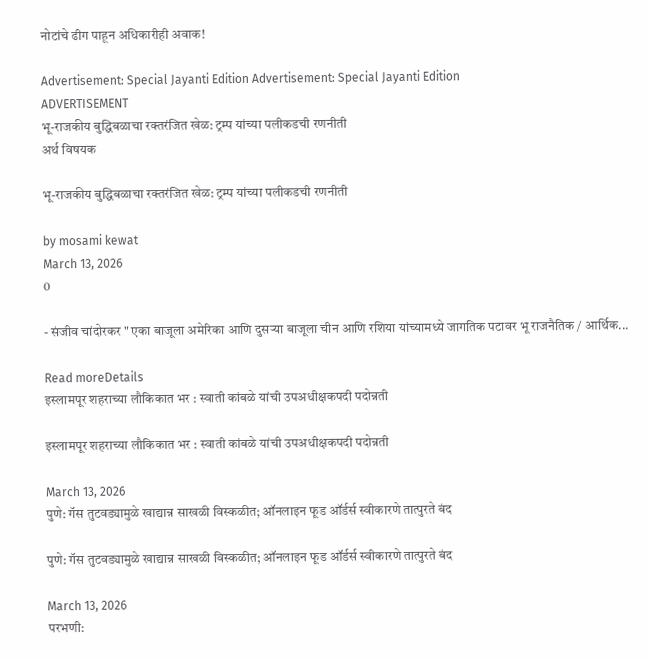नोटांचे ढीग पाहून अधिकारीही अवाक!

Advertisement: Special Jayanti Edition Advertisement: Special Jayanti Edition
ADVERTISEMENT
भू-राजकीय बुद्धिबळाचा रक्तरंजित खेळ: ट्रम्प यांच्या पलीकडची रणनीती
अर्थ विषयक

भू-राजकीय बुद्धिबळाचा रक्तरंजित खेळ: ट्रम्प यांच्या पलीकडची रणनीती

by mosami kewat
March 13, 2026
0

- संजीव चांदोरकर " एका बाजूला अमेरिका आणि दुसऱ्या बाजूला चीन आणि रशिया यांच्यामध्ये जागतिक पटावर भू राजनैतिक / आर्थिक...

Read moreDetails
इस्लामपूर शहराच्या लौकिकात भर : स्वाती कांबळे यांची उपअधीक्षकपदी पदोन्नती

इस्लामपूर शहराच्या लौकिकात भर : स्वाती कांबळे यांची उपअधीक्षकपदी पदोन्नती

March 13, 2026
पुणे: गॅस तुटवड्यामुळे खाद्यान्न साखळी विस्कळीत; ऑनलाइन फूड ऑर्डर्स स्वीकारणे तात्पुरते बंद

पुणे: गॅस तुटवड्यामुळे खाद्यान्न साखळी विस्कळीत; ऑनलाइन फूड ऑर्डर्स स्वीकारणे तात्पुरते बंद

March 13, 2026
परभणी: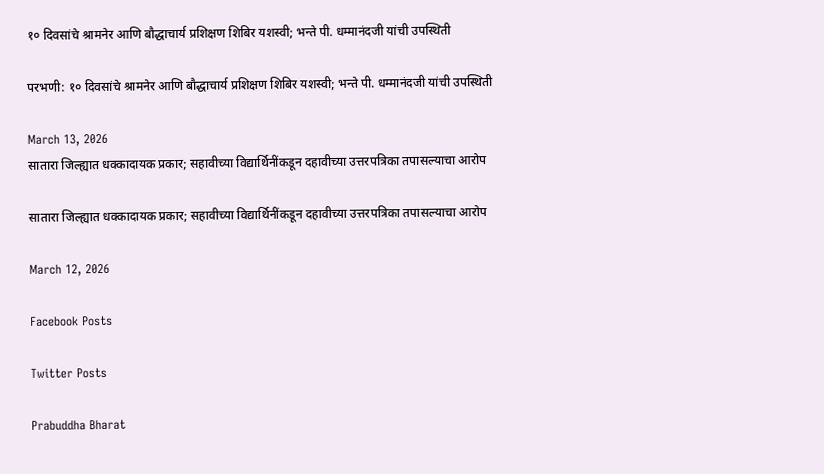१० दिवसांचे श्रामनेर आणि बौद्धाचार्य प्रशिक्षण शिबिर यशस्वी; भन्ते पी. धम्मानंदजी यांची उपस्थिती

परभणी: १० दिवसांचे श्रामनेर आणि बौद्धाचार्य प्रशिक्षण शिबिर यशस्वी; भन्ते पी. धम्मानंदजी यांची उपस्थिती

March 13, 2026
सातारा जिल्ह्यात धक्कादायक प्रकार; सहावीच्या विद्यार्थिनींकडून दहावीच्या उत्तरपत्रिका तपासल्याचा आरोप

सातारा जिल्ह्यात धक्कादायक प्रकार; सहावीच्या विद्यार्थिनींकडून दहावीच्या उत्तरपत्रिका तपासल्याचा आरोप

March 12, 2026

Facebook Posts

Twitter Posts

Prabuddha Bharat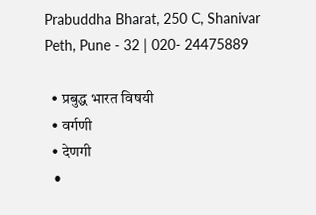Prabuddha Bharat, 250 C, Shanivar Peth, Pune - 32 | 020- 24475889

  • प्रबुद्ध भारत विषयी
  • वर्गणी
  • देणगी
  •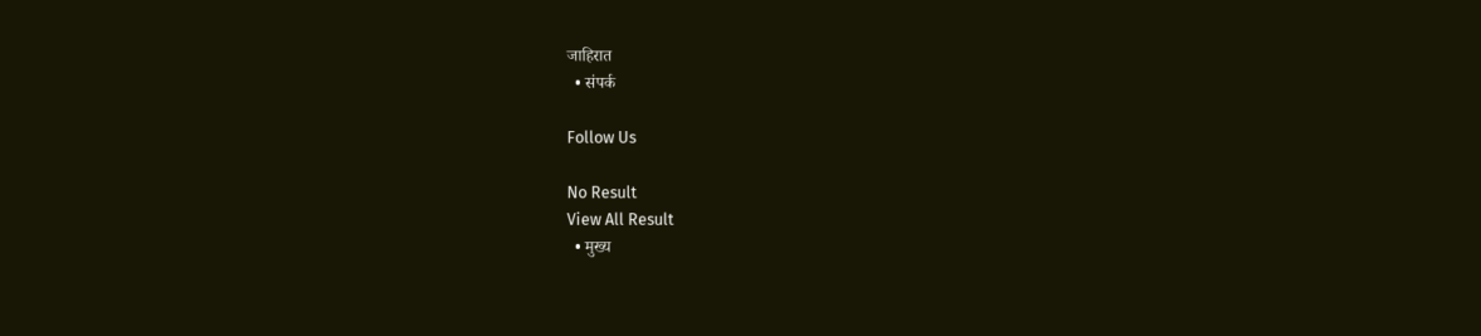जाहिरात
  • संपर्क

Follow Us

No Result
View All Result
  • मुख्य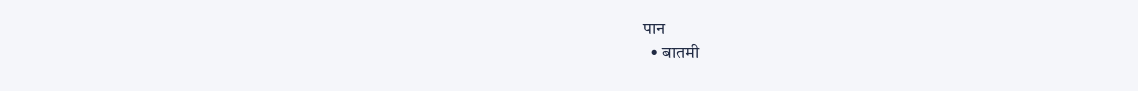पान
  • बातमी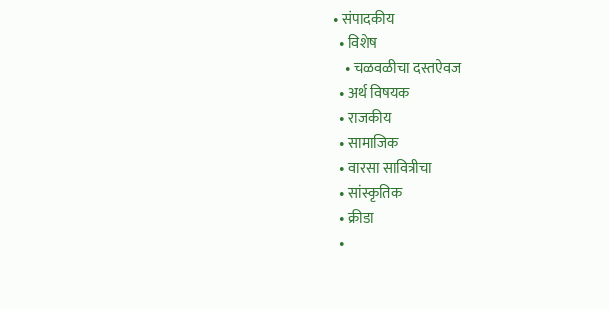• संपादकीय
  • विशेष
    • चळवळीचा दस्तऐवज
  • अर्थ विषयक
  • राजकीय
  • सामाजिक
  • वारसा सावित्रीचा
  • सांस्कृतिक
  • क्रीडा
  •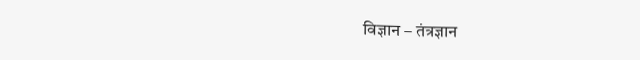विज्ञान – तंत्रज्ञान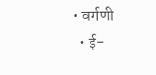• वर्गणी
  • ई-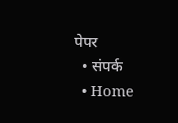पेपर
  • संपर्क
  • Home